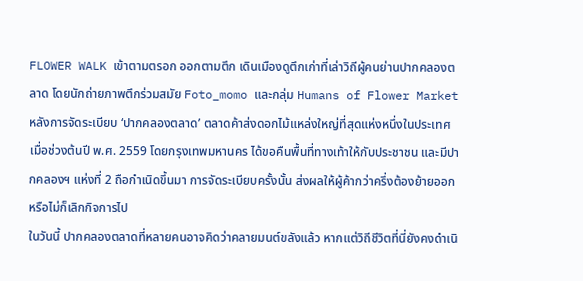FLOWER WALK เข้าตามตรอก ออกตามตึก เดินเมืองดูตึกเก่าที่เล่าวิถีผู้คนย่านปากคลองตลาด โดยนักถ่ายภาพตึกร่วมสมัย Foto_momo และกลุ่ม Humans of Flower Market
หลังการจัดระเบียบ ‘ปากคลองตลาด’ ตลาดค้าส่งดอกไม้แหล่งใหญ่ที่สุดแห่งหนึ่งในประเทศ เมื่อช่วงต้นปี พ.ศ. 2559 โดยกรุงเทพมหานคร ได้ขอคืนพื้นที่ทางเท้าให้กับประชาชน และมีปากคลองฯ แห่งที่ 2 ถือกำเนิดขึ้นมา การจัดระเบียบครั้งนั้น ส่งผลให้ผู้ค้ากว่าครึ่งต้องย้ายออก หรือไม่ก็เลิกกิจการไป
ในวันนี้ ปากคลองตลาดที่หลายคนอาจคิดว่าคลายมนต์ขลังแล้ว หากแต่วิถีชีวิตที่นี่ยังคงดำเนิ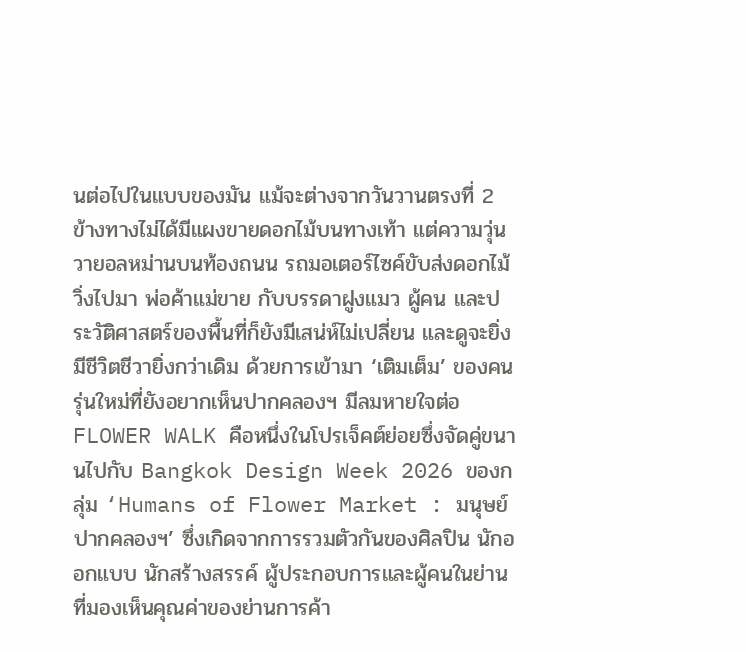นต่อไปในแบบของมัน แม้จะต่างจากวันวานตรงที่ 2 ข้างทางไม่ได้มีแผงขายดอกไม้บนทางเท้า แต่ความวุ่นวายอลหม่านบนท้องถนน รถมอเตอร์ไซค์ขับส่งดอกไม้วิ่งไปมา พ่อค้าแม่ขาย กับบรรดาฝูงแมว ผู้คน และประวัติศาสตร์ของพื้นที่ก็ยังมีเสน่ห์ไม่เปลี่ยน และดูจะยิ่งมีชีวิตชีวายิ่งกว่าเดิม ด้วยการเข้ามา ‘เติมเต็ม’ ของคนรุ่นใหม่ที่ยังอยากเห็นปากคลองฯ มีลมหายใจต่อ
FLOWER WALK คือหนึ่งในโปรเจ็คต์ย่อยซึ่งจัดคู่ขนานไปกับ Bangkok Design Week 2026 ของกลุ่ม ‘Humans of Flower Market : มนุษย์ปากคลองฯ’ ซึ่งเกิดจากการรวมตัวกันของศิลปิน นักออกแบบ นักสร้างสรรค์ ผู้ประกอบการและผู้คนในย่าน ที่มองเห็นคุณค่าของย่านการค้า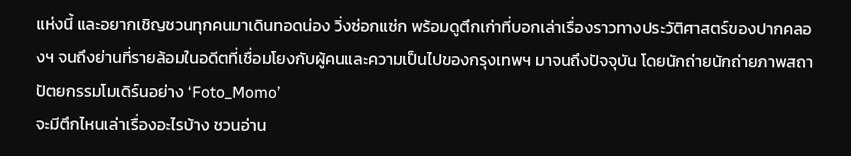แห่งนี้ และอยากเชิญชวนทุกคนมาเดินทอดน่อง วิ่งซ่อกแซ่ก พร้อมดูตึกเก่าที่บอกเล่าเรื่องราวทางประวัติศาสตร์ของปากคลองฯ จนถึงย่านที่รายล้อมในอดีตที่เชื่อมโยงกับผู้คนและความเป็นไปของกรุงเทพฯ มาจนถึงปัจจุบัน โดยนักถ่ายนักถ่ายภาพสถาปัตยกรรมโมเดิร์นอย่าง ‘Foto_Momo’
จะมีตึกไหนเล่าเรื่องอะไรบ้าง ชวนอ่าน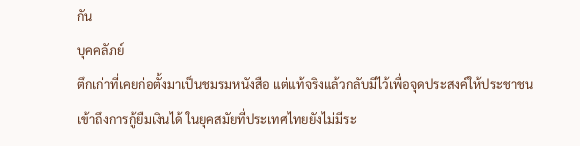กัน
บุคคลัภย์
ตึกเก่าที่เคยก่อตั้งมาเป็นชมรมหนังสือ แต่แท้จริงแล้วกลับมีไว้เพื่อจุดประสงค์ให้ประชาชนเข้าถึงการกู้ยืมเงินได้ ในยุคสมัยที่ประเทศไทยยังไม่มีระ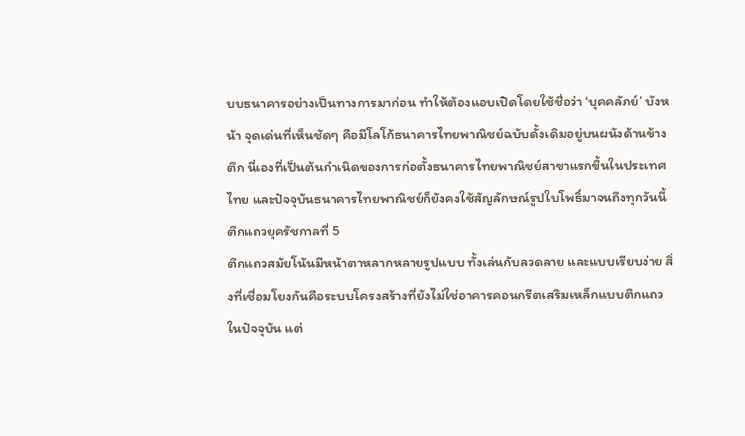บบธนาคารอย่างเป็นทางการมาก่อน ทำให้ต้องแอบเปิดโดยใช้ชื่อว่า ‘บุคคลัภย์’ บังหน้า จุดเด่นที่เห็นชัดๆ คือมีโลโก้ธนาคารไทยพาณิชย์ฉบับดั้งเดิมอยู่บนผนังด้านข้างตึก นี่เองที่เป็นต้นกำเนิดของการก่อตั้งธนาคารไทยพาณิชย์สาขาแรกขึ้นในประเทศไทย และปัจจุบันธนาคารไทยพาณิชย์ก็ยังคงใช้สัญลักษณ์รูปใบโพธิ์มาจนถึงทุกวันนี้
ตึกแถวยุครัชกาลที่ 5
ตึกแถวสมัยโน้นมีหน้าตาหลากหลายรูปแบบ ทั้งเล่นกับลวดลาย และแบบเรียบง่าย สิ่งที่เชื่อมโยงกันคือระบบโครงสร้างที่ยังไม่ใช่อาคารคอนกรีตเสริมเหล็กแบบตึกแถวในปัจจุบัน แต่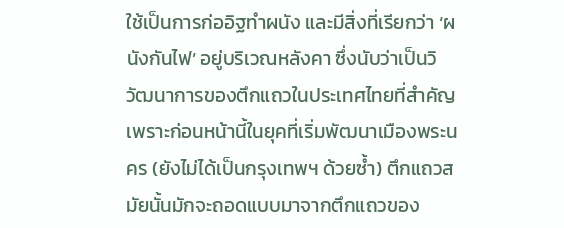ใช้เป็นการก่ออิฐทำผนัง และมีสิ่งที่เรียกว่า ‘ผนังกันไฟ’ อยู่บริเวณหลังคา ซึ่งนับว่าเป็นวิวัฒนาการของตึกแถวในประเทศไทยที่สำคัญ
เพราะก่อนหน้านี้ในยุคที่เริ่มพัฒนาเมืองพระนคร (ยังไม่ได้เป็นกรุงเทพฯ ด้วยซ้ำ) ตึกแถวสมัยนั้นมักจะถอดแบบมาจากตึกแถวของ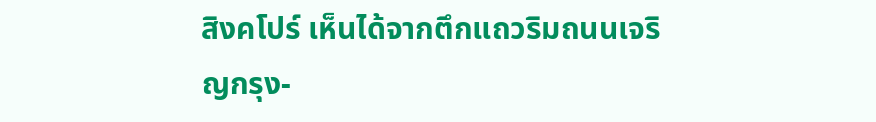สิงคโปร์ เห็นได้จากตึกแถวริมถนนเจริญกรุง-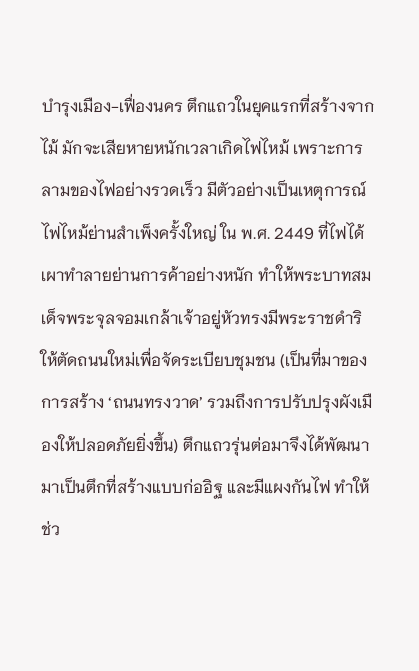บำรุงเมือง-เฟื่องนคร ตึกแถวในยุคแรกที่สร้างจากไม้ มักจะเสียหายหนักเวลาเกิดไฟไหม้ เพราะการลามของไฟอย่างรวดเร็ว มีตัวอย่างเป็นเหตุการณ์ไฟไหม้ย่านสำเพ็งครั้งใหญ่ ใน พ.ศ. 2449 ที่ไฟได้เผาทำลายย่านการค้าอย่างหนัก ทำให้พระบาทสมเด็จพระจุลจอมเกล้าเจ้าอยู่หัวทรงมีพระราชดำริให้ตัดถนนใหม่เพื่อจัดระเบียบชุมชน (เป็นที่มาของการสร้าง ‘ถนนทรงวาด’ รวมถึงการปรับปรุงผังเมืองให้ปลอดภัยยิ่งขึ้น) ตึกแถวรุ่นต่อมาจึงได้พัฒนามาเป็นตึกที่สร้างแบบก่ออิฐ และมีแผงกันไฟ ทำให้ช่ว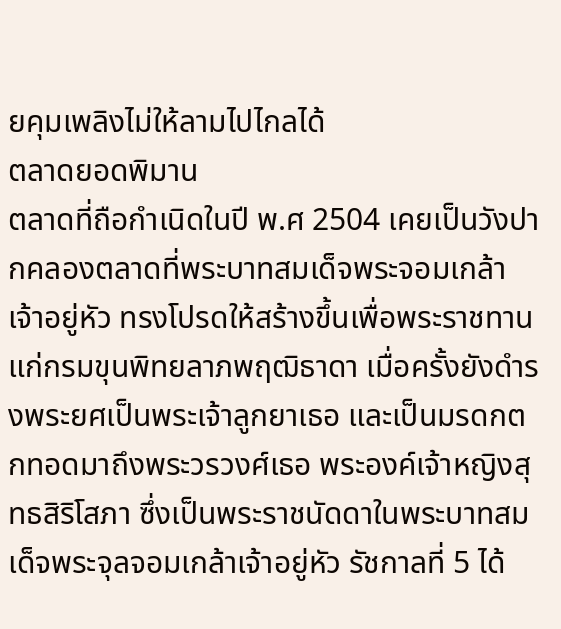ยคุมเพลิงไม่ให้ลามไปไกลได้
ตลาดยอดพิมาน
ตลาดที่ถือกำเนิดในปี พ.ศ 2504 เคยเป็นวังปากคลองตลาดที่พระบาทสมเด็จพระจอมเกล้าเจ้าอยู่หัว ทรงโปรดให้สร้างขึ้นเพื่อพระราชทานแก่กรมขุนพิทยลาภพฤฒิธาดา เมื่อครั้งยังดำรงพระยศเป็นพระเจ้าลูกยาเธอ และเป็นมรดกตกทอดมาถึงพระวรวงศ์เธอ พระองค์เจ้าหญิงสุทธสิริโสภา ซึ่งเป็นพระราชนัดดาในพระบาทสมเด็จพระจุลจอมเกล้าเจ้าอยู่หัว รัชกาลที่ 5 ได้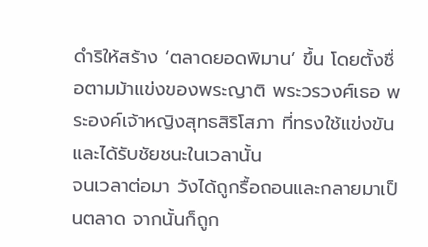ดำริให้สร้าง ‘ตลาดยอดพิมาน’ ขึ้น โดยตั้งชื่อตามม้าแข่งของพระญาติ พระวรวงศ์เธอ พระองค์เจ้าหญิงสุทธสิริโสภา ที่ทรงใช้แข่งขันและได้รับชัยชนะในเวลานั้น
จนเวลาต่อมา วังได้ถูกรื้อถอนและกลายมาเป็นตลาด จากนั้นก็ถูก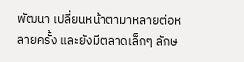พัฒนา เปลี่ยนหน้าตามาหลายต่อหลายครั้ง และยังมีตลาดเล็กๆ ลักษ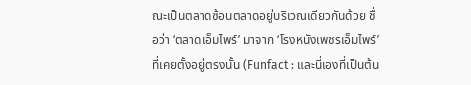ณะเป็นตลาดซ้อนตลาดอยู่บริเวณเดียวกันด้วย ชื่อว่า ‘ตลาดเอ็มไพร์’ มาจาก ‘โรงหนังเพชรเอ็มไพร์’ ที่เคยตั้งอยู่ตรงนั้น (Funfact : และนี่เองที่เป็นต้น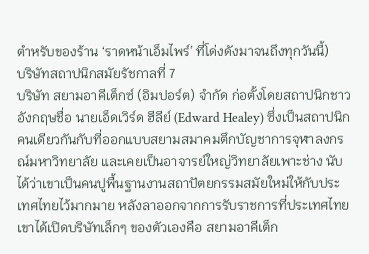ตำหรับของร้าน ‘ราดหน้าเอ็มไพร์’ ที่โด่งดังมาจนถึงทุกวันนี้)
บริษัทสถาปนิกสมัยรัชกาลที่ 7
บริษัท สยามอาคีเต็กซ์ (อิมปอร์ต) จำกัด ก่อตั้งโดยสถาปนิกชาวอังกฤษชื่อ นายเอ็ดเวิร์ด ฮีลีย์ (Edward Healey) ซึ่งเป็นสถาปนิกคนเดียวกันกับที่ออกแบบสยามสมาคมตึกบัญชาการจุฬาลงกรณ์มหาวิทยาลัย และเคยเป็นอาจารย์ใหญ่วิทยาลัยเพาะช่าง นับได้ว่าเขาเป็นคนปูพื้นฐานงานสถาปัตยกรรมสมัยใหม่ให้กับประเทศไทยไว้มากมาย หลังลาออกจากการรับราชการที่ประเทศไทย เขาได้เปิดบริษัทเล็กๆ ของตัวเองคือ สยามอาคีเต็ก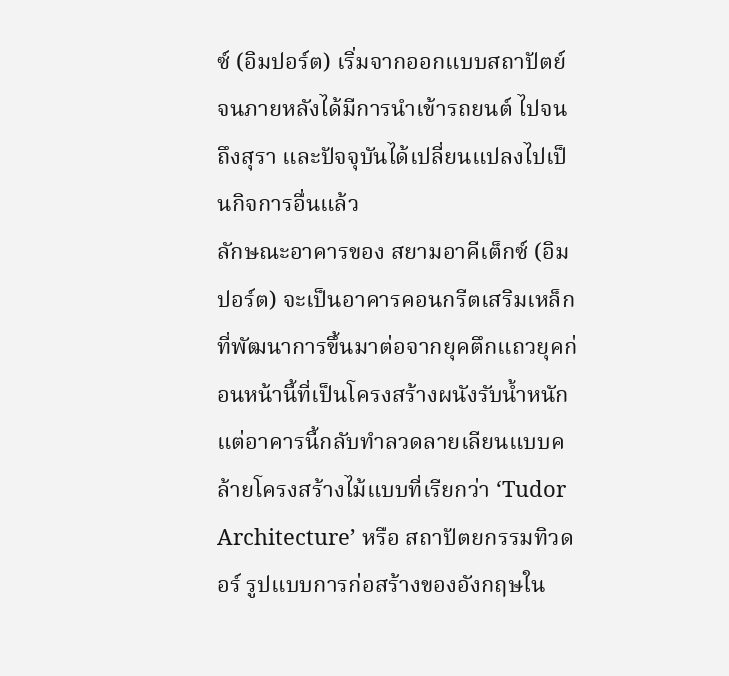ซ์ (อิมปอร์ต) เริ่มจากออกแบบสถาปัตย์ จนภายหลังได้มีการนำเข้ารถยนต์ ไปจนถึงสุรา และปัจจุบันได้เปลี่ยนแปลงไปเป็นกิจการอื่นแล้ว
ลักษณะอาคารของ สยามอาคีเต็กซ์ (อิมปอร์ต) จะเป็นอาคารคอนกรีตเสริมเหล็ก ที่พัฒนาการขึ้นมาต่อจากยุคตึกแถวยุคก่อนหน้านี้ที่เป็นโครงสร้างผนังรับน้ำหนัก แต่อาคารนี้กลับทำลวดลายเลียนแบบคล้ายโครงสร้างไม้แบบที่เรียกว่า ‘Tudor Architecture’ หรือ สถาปัตยกรรมทิวดอร์ รูปแบบการก่อสร้างของอังกฤษใน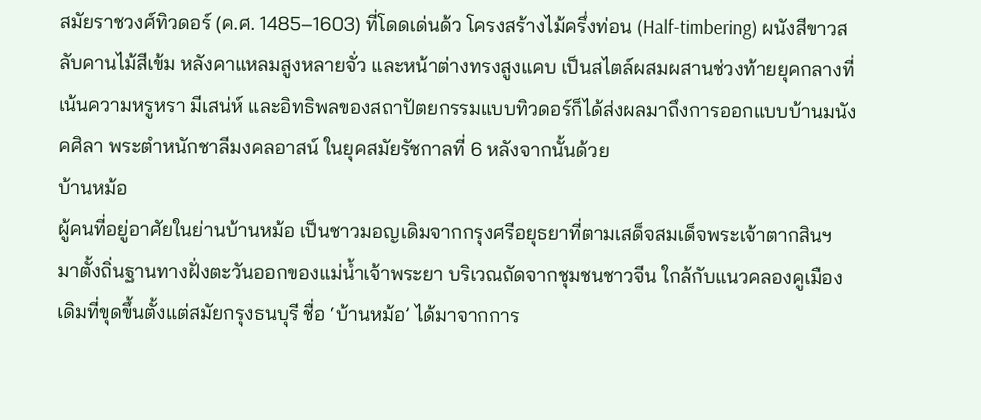สมัยราชวงศ์ทิวดอร์ (ค.ศ. 1485–1603) ที่โดดเด่นด้ว โครงสร้างไม้ครึ่งท่อน (Half-timbering) ผนังสีขาวสลับคานไม้สีเข้ม หลังคาแหลมสูงหลายจั่ว และหน้าต่างทรงสูงแคบ เป็นสไตล์ผสมผสานช่วงท้ายยุคกลางที่เน้นความหรูหรา มีเสน่ห์ และอิทธิพลของสถาปัตยกรรมแบบทิวดอร์ก็ได้ส่งผลมาถึงการออกแบบบ้านมนังคศิลา พระตำหนักชาลีมงคลอาสน์ ในยุคสมัยรัชกาลที่ 6 หลังจากนั้นด้วย
บ้านหม้อ
ผู้คนที่อยู่อาศัยในย่านบ้านหม้อ เป็นชาวมอญเดิมจากกรุงศรีอยุธยาที่ตามเสด็จสมเด็จพระเจ้าตากสินฯ มาตั้งถิ่นฐานทางฝั่งตะวันออกของแม่น้ำเจ้าพระยา บริเวณถัดจากชุมชนชาวจีน ใกล้กับแนวคลองคูเมืองเดิมที่ขุดขึ้นตั้งแต่สมัยกรุงธนบุรี ชื่อ ‘บ้านหม้อ’ ได้มาจากการ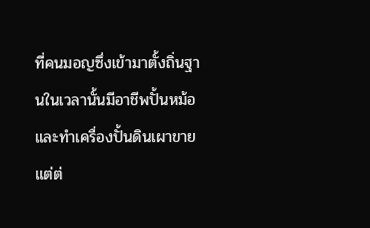ที่คนมอญซึ่งเข้ามาตั้งถิ่นฐานในเวลานั้นมีอาชีพปั้นหม้อและทำเครื่องปั้นดินเผาขาย แต่ต่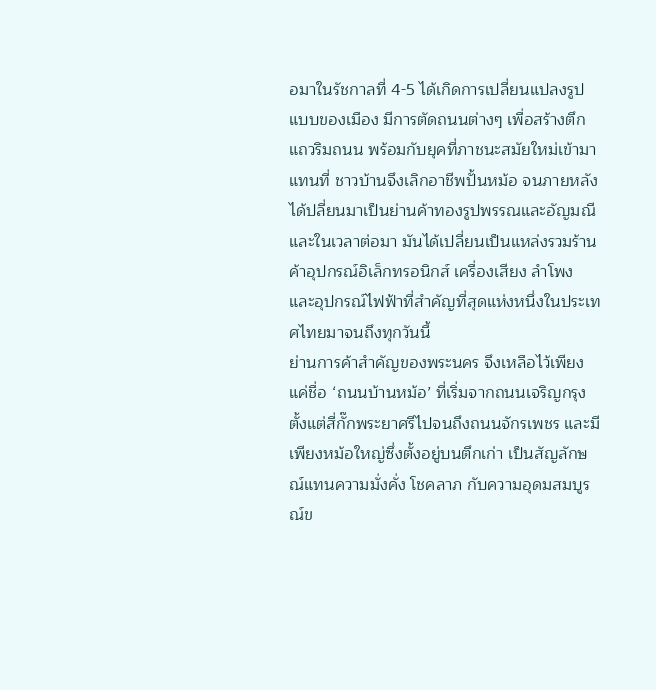อมาในรัชกาลที่ 4-5 ได้เกิดการเปลี่ยนแปลงรูปแบบของเมือง มีการตัดถนนต่างๆ เพื่อสร้างตึกแถวริมถนน พร้อมกับยุคที่ภาชนะสมัยใหม่เข้ามาแทนที่ ชาวบ้านจึงเลิกอาชีพปั้นหม้อ จนภายหลังได้ปลี่ยนมาเป็นย่านค้าทองรูปพรรณและอัญมณี และในเวลาต่อมา มันได้เปลี่ยนเป็นแหล่งรวมร้านค้าอุปกรณ์อิเล็กทรอนิกส์ เครื่องเสียง ลำโพง และอุปกรณ์ไฟฟ้าที่สำคัญที่สุดแห่งหนึ่งในประเทศไทยมาจนถึงทุกวันนี้
ย่านการค้าสำคัญของพระนคร จึงเหลือไว้เพียงแค่ชื่อ ‘ถนนบ้านหม้อ’ ที่เริ่มจากถนนเจริญกรุงตั้งแต่สี่กั๊กพระยาศรีไปจนถึงถนนจักรเพชร และมีเพียงหม้อใหญ่ซึ่งตั้งอยู่บนตึกเก่า เป็นสัญลักษณ์แทนความมั่งคั่ง โชคลาภ กับความอุดมสมบูรณ์ข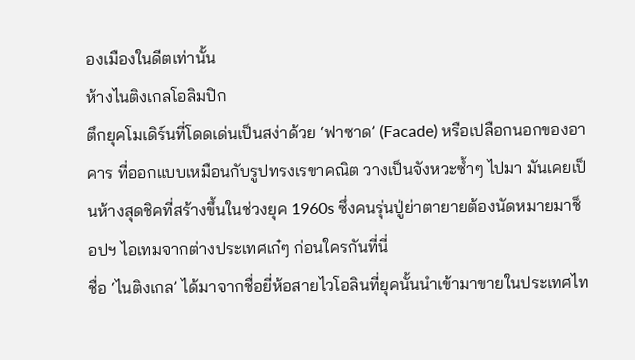องเมืองในดีตเท่านั้น
ห้างไนติงเกลโอลิมปิก
ตึกยุคโมเดิร์นที่โดดเด่นเป็นสง่าด้วย ‘ฟาซาด’ (Facade) หรือเปลือกนอกของอาคาร ที่ออกแบบเหมือนกับรูปทรงเรขาคณิต วางเป็นจังหวะซ้ำๆ ไปมา มันเคยเป็นห้างสุดชิคที่สร้างขึ้นในช่วงยุค 1960s ซึ่งคนรุ่นปู่ย่าตายายต้องนัดหมายมาช็อปฯ ไอเทมจากต่างประเทศเก๋ๆ ก่อนใครกันที่นี่
ชื่อ ‘ไนติงเกล’ ได้มาจากชื่อยี่ห้อสายไวโอลินที่ยุคนั้นนำเข้ามาขายในประเทศไท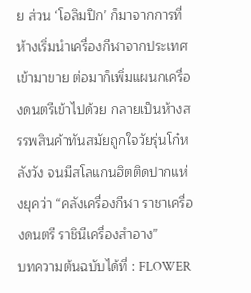ย ส่วน ‘โอลิมปิก’ ก็มาจากการที่ห้างเริ่มนำเครื่องกีฬาจากประเทศเข้ามาขาย ต่อมาก็เพิ่มแผนกเครื่องดนตรีเข้าไปด้วย กลายเป็นห้างสรรพสินค้าทันสมัยถูกใจวัยรุ่นโก๋หลังวัง จนมีสโลแกนฮิตติดปากแห่งยุคว่า “คลังเครื่องกีฬา ราชาเครื่องดนตรี ราชินีเครื่องสำอาง”
บทความต้นฉบับได้ที่ : FLOWER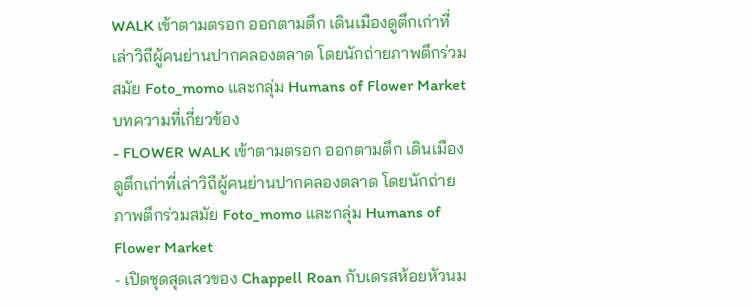WALK เข้าตามตรอก ออกตามตึก เดินเมืองดูตึกเก่าที่เล่าวิถีผู้คนย่านปากคลองตลาด โดยนักถ่ายภาพตึกร่วมสมัย Foto_momo และกลุ่ม Humans of Flower Market
บทความที่เกี่ยวข้อง
- FLOWER WALK เข้าตามตรอก ออกตามตึก เดินเมืองดูตึกเก่าที่เล่าวิถีผู้คนย่านปากคลองตลาด โดยนักถ่ายภาพตึกร่วมสมัย Foto_momo และกลุ่ม Humans of Flower Market
- เปิดชุดสุดเสวของ Chappell Roan กับเดรสห้อยหัวนม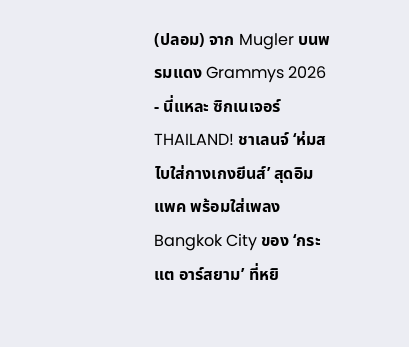(ปลอม) จาก Mugler บนพรมแดง Grammys 2026
- นี่แหละ ซิกเนเจอร์ THAILAND! ชาเลนจ์ ‘ห่มสไบใส่กางเกงยีนส์’ สุดอิมแพค พร้อมใส่เพลง Bangkok City ของ ‘กระแต อาร์สยาม’ ที่หยิ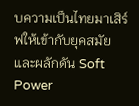บความเป็นไทยมาเสิร์ฟให้เข้ากับยุคสมัย และผลักดัน Soft Power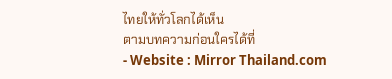ไทยให้ทั่วโลกได้เห็น
ตามบทความก่อนใครได้ที่
- Website : Mirror Thailand.com